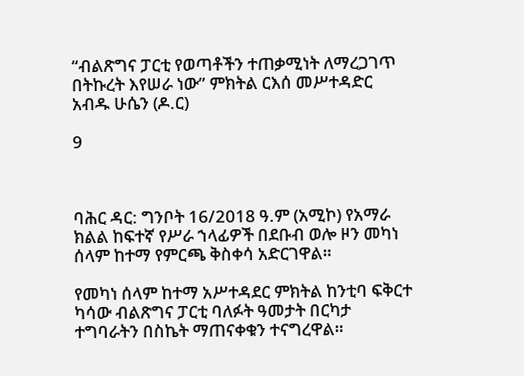“ብልጽግና ፓርቲ የወጣቶችን ተጠቃሚነት ለማረጋገጥ በትኩረት እየሠራ ነው” ምክትል ርእሰ መሥተዳድር አብዱ ሁሴን (ዶ.ር)

9



ባሕር ዳር: ግንቦት 16/2018 ዓ.ም (አሚኮ) የአማራ ክልል ከፍተኛ የሥራ ኀላፊዎች በደቡብ ወሎ ዞን መካነ ሰላም ከተማ የምርጫ ቅስቀሳ አድርገዋል።

የመካነ ሰላም ከተማ አሥተዳደር ምክትል ከንቲባ ፍቅርተ ካሳው ብልጽግና ፓርቲ ባለፉት ዓመታት በርካታ ተግባራትን በስኬት ማጠናቀቁን ተናግረዋል።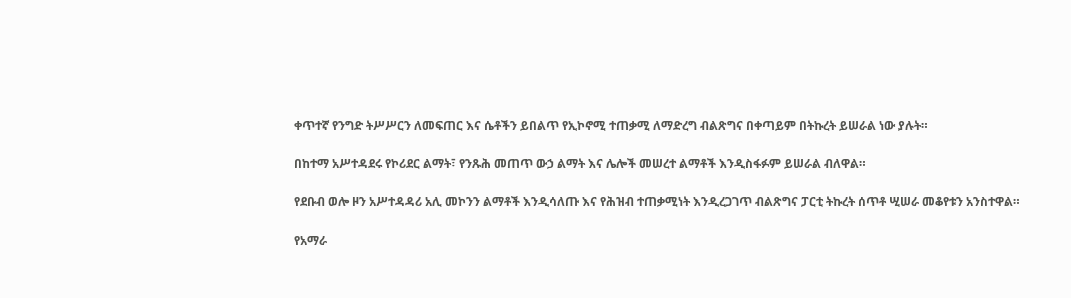ቀጥተኛ የንግድ ትሥሥርን ለመፍጠር እና ሴቶችን ይበልጥ የኢኮኖሚ ተጠቃሚ ለማድረግ ብልጽግና በቀጣይም በትኩረት ይሠራል ነው ያሉት።

በከተማ አሥተዳደሩ የኮሪደር ልማት፣ የንጹሕ መጠጥ ውኃ ልማት እና ሌሎች መሠረተ ልማቶች እንዲስፋፉም ይሠራል ብለዋል።

የደቡብ ወሎ ዞን አሥተዳዳሪ አሊ መኮንን ልማቶች እንዲሳለጡ እና የሕዝብ ተጠቃሚነት እንዲረጋገጥ ብልጽግና ፓርቲ ትኩረት ሰጥቶ ሢሠራ መቆየቱን አንስተዋል።

የአማራ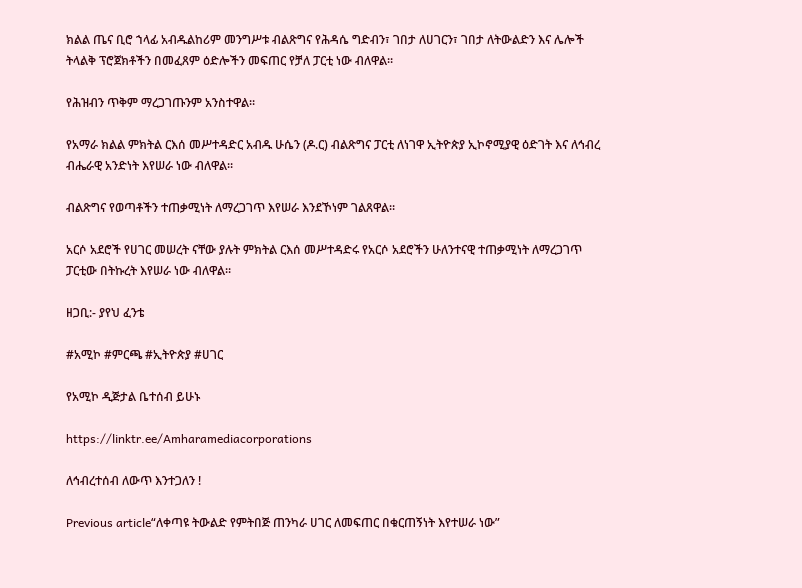ክልል ጤና ቢሮ ኀላፊ አብዱልከሪም መንግሥቱ ብልጽግና የሕዳሴ ግድብን፣ ገበታ ለሀገርን፣ ገበታ ለትውልድን እና ሌሎች ትላልቅ ፕሮጀክቶችን በመፈጸም ዕድሎችን መፍጠር የቻለ ፓርቲ ነው ብለዋል።

የሕዝብን ጥቅም ማረጋገጡንም አንስተዋል።

የአማራ ክልል ምክትል ርእሰ መሥተዳድር አብዱ ሁሴን (ዶ.ር) ብልጽግና ፓርቲ ለነገዋ ኢትዮጵያ ኢኮኖሚያዊ ዕድገት እና ለኅብረ ብሔራዊ አንድነት እየሠራ ነው ብለዋል።

ብልጽግና የወጣቶችን ተጠቃሚነት ለማረጋገጥ እየሠራ እንደኾነም ገልጸዋል።

አርሶ አደሮች የሀገር መሠረት ናቸው ያሉት ምክትል ርእሰ መሥተዳድሩ የአርሶ አደሮችን ሁለንተናዊ ተጠቃሚነት ለማረጋገጥ ፓርቲው በትኩረት እየሠራ ነው ብለዋል።

ዘጋቢ:- ያየህ ፈንቴ

#አሚኮ #ምርጫ #ኢትዮጵያ #ሀገር

የአሚኮ ዲጅታል ቤተሰብ ይሁኑ

https://linktr.ee/Amharamediacorporations

ለኅብረተሰብ ለውጥ እንተጋለን !

Previous article“ለቀጣዩ ትውልድ የምትበጅ ጠንካራ ሀገር ለመፍጠር በቁርጠኝነት እየተሠራ ነው”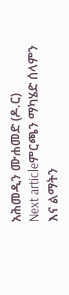አሕመዲን ሙሐመድ (ዶ.ር)
Next articleምርጫን ማካሄድ ሰላምን እና ልማትን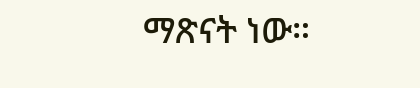ማጽናት ነው።